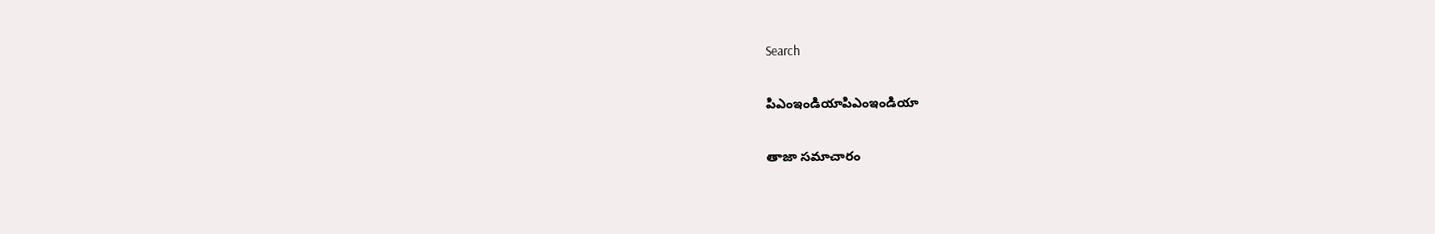Search

పిఎంఇండియాపిఎంఇండియా

తాజా స‌మాచారం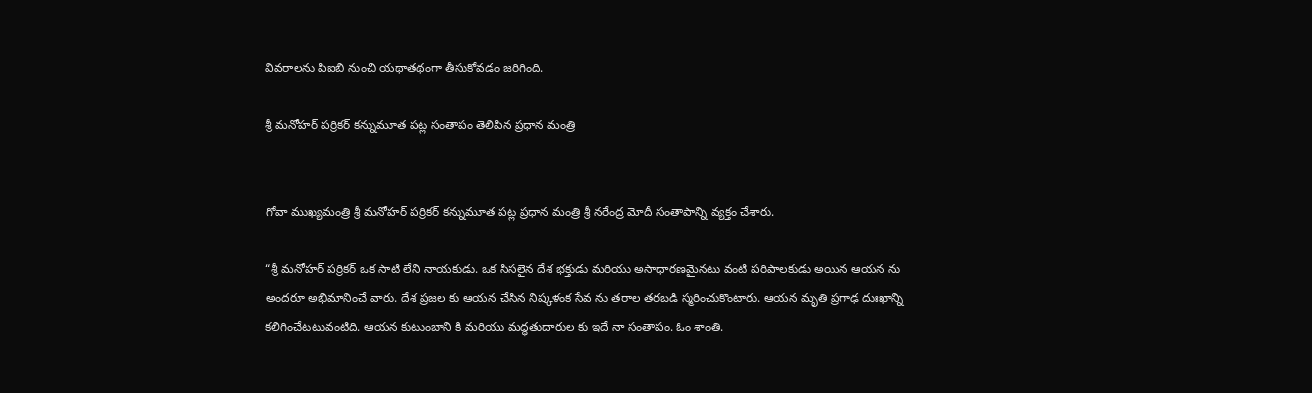వివరాలను పిఐబి నుంచి యథాతథంగా తీసుకోవడం జరిగింది.

శ్రీ మనోహర్ పర్రికర్ క‌న్నుమూత ప‌ట్ల సంతాపం తెలిపిన ప్ర‌ధాన మంత్రి


గోవా ముఖ్యమంత్రి శ్రీ మనోహర్ పర్రికర్ క‌న్నుమూత ప‌ట్ల ప్ర‌ధాన మంత్రి శ్రీ న‌రేంద్ర మోదీ సంతాపాన్ని వ్య‌క్తం చేశారు.

“శ్రీ మనోహర్ పర్రికర్ ఒక సాటి లేని నాయ‌కుడు. ఒక సిసలైన దేశ‌ భ‌క్తుడు మ‌రియు అసాధార‌ణ‌మైన‌టు వంటి ప‌రిపాల‌కుడు అయిన ఆయన ను అంద‌రూ అభిమానించే వారు. దేశ ప్ర‌జ‌ల కు ఆయ‌న చేసిన నిష్కళంక సేవ ను త‌రాల‌ త‌ర‌బ‌డి స్మ‌రించుకొంటారు. ఆయ‌న మృతి ప్ర‌గాఢ‌ దుఃఖాన్ని క‌లిగించేటటువంటిది. ఆయ‌న కుటుంబాని కి మ‌రియు మ‌ద్ధ‌తుదారుల‌ కు ఇదే నా సంతాపం. ఓం శాంతి.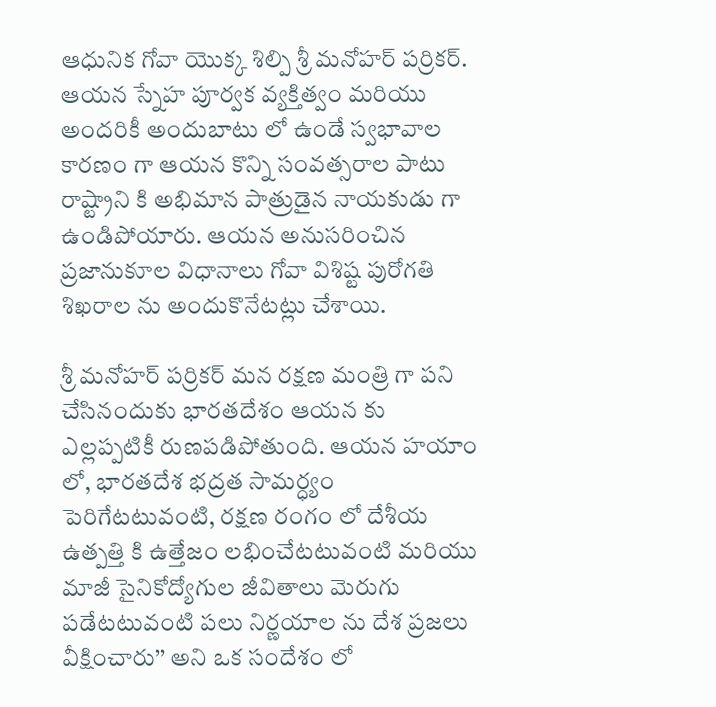ఆధునిక గోవా యొక్క శిల్పి శ్రీ మనోహర్ పర్రికర్. ఆయ‌న స్నేహ‌ పూర్వ‌క‌ వ్య‌క్తిత్వం మ‌రియు అంద‌రికీ అందుబాటు లో ఉండే స్వ‌భావాల కార‌ణం గా ఆయ‌న కొన్ని సంవ‌త్స‌రాల పాటు రాష్ట్రాని కి అభిమాన పాత్రుడైన నాయ‌కుడు గా ఉండిపోయారు. ఆయ‌న అనుస‌రించిన ప్ర‌జానుకూల విధానాలు గోవా విశిష్ట పురోగతి శిఖ‌రాల ను అందుకొనేట‌ట్లు చేశాయి.

శ్రీ మనోహర్ పర్రికర్ మ‌న ర‌క్ష‌ణ మంత్రి గా ప‌ని చేసినందుకు భార‌త‌దేశం ఆయ‌న కు ఎల్లప్పటికీ రుణ‌ప‌డిపోతుంది. ఆయ‌న హ‌యాం లో, భార‌త‌దేశ భద్ర‌త సామ‌ర్ధ్యం పెరిగేట‌టువంటి, ర‌క్ష‌ణ రంగం లో దేశీయ ఉత్ప‌త్తి కి ఉత్తేజం ల‌భించేట‌టువంటి మ‌రియు మాజీ సైనికోద్యోగుల జీవితాలు మెరుగు ప‌డేట‌టువంటి ప‌లు నిర్ణ‌యాల‌ ను దేశ ప్రజలు వీక్షించారు’’ అని ఒక సందేశం లో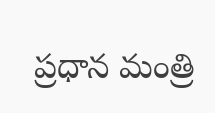ప్ర‌ధాన మంత్రి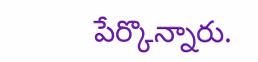పేర్కొన్నారు.